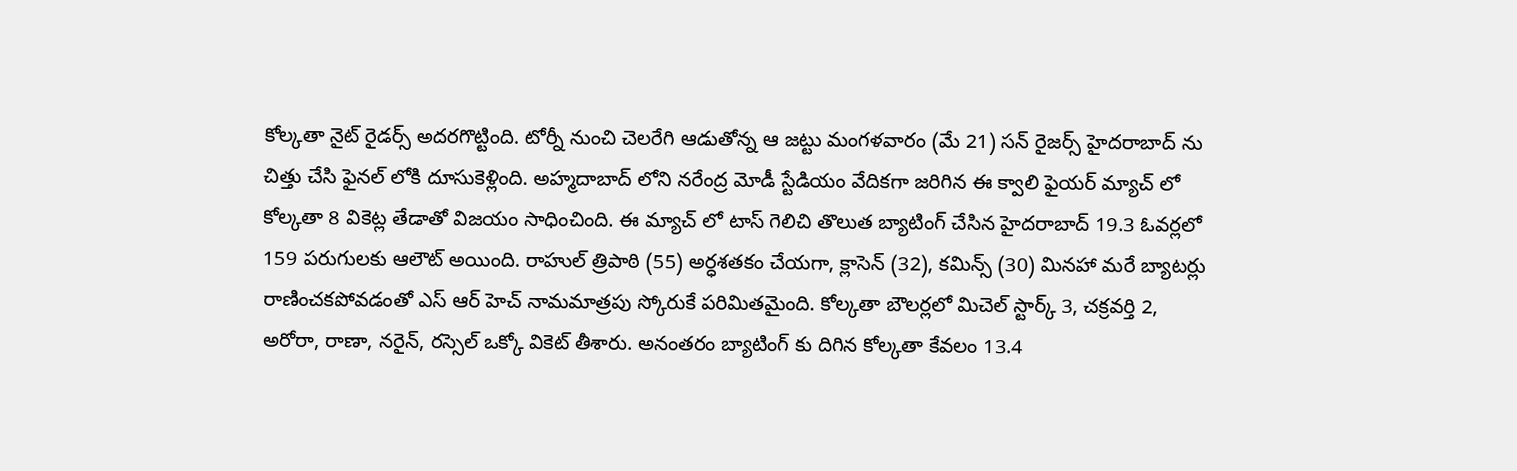కోల్కతా నైట్ రైడర్స్ అదరగొట్టింది. టోర్నీ నుంచి చెలరేగి ఆడుతోన్న ఆ జట్టు మంగళవారం (మే 21) సన్ రైజర్స్ హైదరాబాద్ ను చిత్తు చేసి ఫైనల్ లోకి దూసుకెళ్లింది. అహ్మదాబాద్ లోని నరేంద్ర మోడీ స్టేడియం వేదికగా జరిగిన ఈ క్వాలి ఫైయర్ మ్యాచ్ లో కోల్కతా 8 వికెట్ల తేడాతో విజయం సాధించింది. ఈ మ్యాచ్ లో టాస్ గెలిచి తొలుత బ్యాటింగ్ చేసిన హైదరాబాద్ 19.3 ఓవర్లలో 159 పరుగులకు ఆలౌట్ అయింది. రాహుల్ త్రిపాఠి (55) అర్ధశతకం చేయగా, క్లాసెన్ (32), కమిన్స్ (30) మినహా మరే బ్యాటర్లు రాణించకపోవడంతో ఎస్ ఆర్ హెచ్ నామమాత్రపు స్కోరుకే పరిమితమైంది. కోల్కతా బౌలర్లలో మిచెల్ స్టార్క్ 3, చక్రవర్తి 2, అరోరా, రాణా, నరైన్, రస్సెల్ ఒక్కో వికెట్ తీశారు. అనంతరం బ్యాటింగ్ కు దిగిన కోల్కతా కేవలం 13.4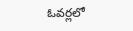ఓవర్లలో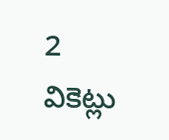2 వికెట్లు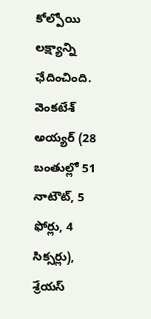కోల్పోయి లక్ష్యాన్ని ఛేదించింది. వెంకటేశ్ అయ్యర్ (28 బంతుల్లో 51 నాటౌట్, 5 ఫోర్లు, 4 సిక్సర్లు), శ్రేయస్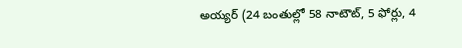అయ్యర్ (24 బంతుల్లో 58 నాటౌట్, 5 ఫోర్లు, 4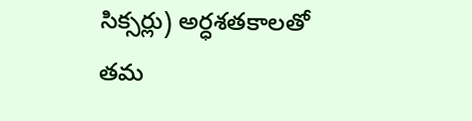సిక్సర్లు) అర్ధశతకాలతో తమ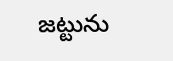జట్టును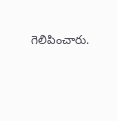గెలిపించారు.